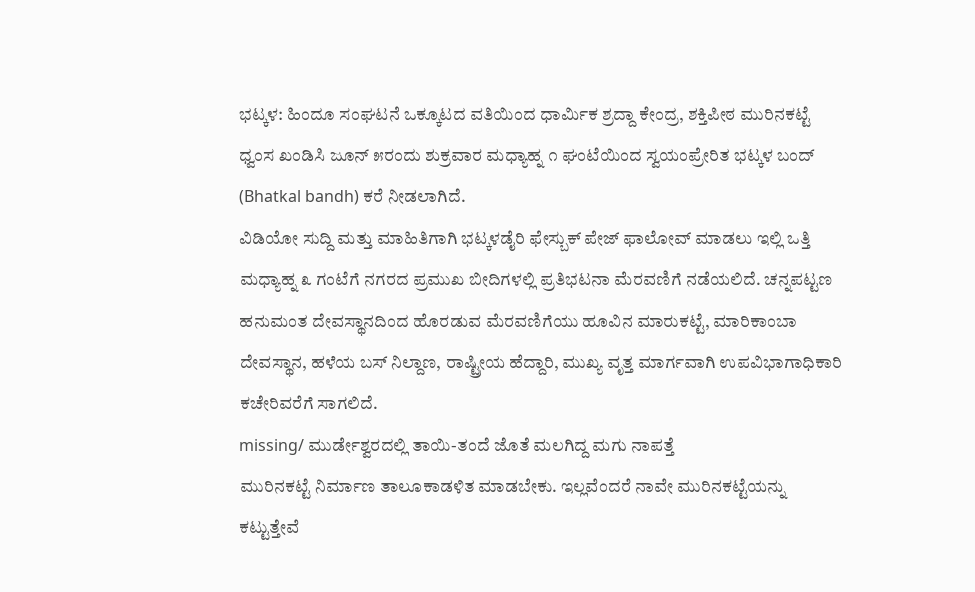ಭಟ್ಕಳ: ಹಿಂದೂ ಸಂಘಟನೆ ಒಕ್ಕೂಟದ ವತಿಯಿಂದ ಧಾರ್ಮಿಕ ಶ್ರದ್ದಾ ಕೇಂದ್ರ, ಶಕ್ತಿಪೀಠ ಮುರಿನಕಟ್ಟೆ ಧ್ವಂಸ ಖಂಡಿಸಿ ಜೂನ್ ೫ರಂದು ಶುಕ್ರವಾರ ಮಧ್ಯಾಹ್ನ ೧ ಘಂಟೆಯಿಂದ ಸ್ವಯಂಪ್ರೇರಿತ ಭಟ್ಕಳ ಬಂದ್ (Bhatkal bandh) ಕರೆ ನೀಡಲಾಗಿದೆ.
ವಿಡಿಯೋ ಸುದ್ದಿ ಮತ್ತು ಮಾಹಿತಿಗಾಗಿ ಭಟ್ಕಳಡೈರಿ ಫೇಸ್ಬುಕ್ ಪೇಜ್ ಫಾಲೋವ್ ಮಾಡಲು ಇಲ್ಲಿ ಒತ್ತಿ
ಮಧ್ಯಾಹ್ನ ೩ ಗಂಟೆಗೆ ನಗರದ ಪ್ರಮುಖ ಬೀದಿಗಳಲ್ಲಿ ಪ್ರತಿಭಟನಾ ಮೆರವಣಿಗೆ ನಡೆಯಲಿದೆ. ಚನ್ನಪಟ್ಟಣ ಹನುಮಂತ ದೇವಸ್ಥಾನದಿಂದ ಹೊರಡುವ ಮೆರವಣಿಗೆಯು ಹೂವಿನ ಮಾರುಕಟ್ಟೆ, ಮಾರಿಕಾಂಬಾ ದೇವಸ್ಥಾನ, ಹಳೆಯ ಬಸ್ ನಿಲ್ದಾಣ, ರಾಷ್ಟ್ರೀಯ ಹೆದ್ದಾರಿ, ಮುಖ್ಯ ವೃತ್ತ ಮಾರ್ಗವಾಗಿ ಉಪವಿಭಾಗಾಧಿಕಾರಿ ಕಚೇರಿವರೆಗೆ ಸಾಗಲಿದೆ.
missing/ ಮುರ್ಡೇಶ್ವರದಲ್ಲಿ ತಾಯಿ-ತಂದೆ ಜೊತೆ ಮಲಗಿದ್ದ ಮಗು ನಾಪತ್ತೆ
ಮುರಿನಕಟ್ಟೆ ನಿರ್ಮಾಣ ತಾಲೂಕಾಡಳಿತ ಮಾಡಬೇಕು. ಇಲ್ಲವೆಂದರೆ ನಾವೇ ಮುರಿನಕಟ್ಟೆಯನ್ನು ಕಟ್ಟುತ್ತೇವೆ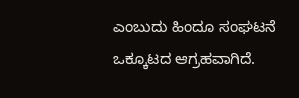ಎಂಬುದು ಹಿಂದೂ ಸಂಘಟನೆ ಒಕ್ಕೂಟದ ಆಗ್ರಹವಾಗಿದೆ.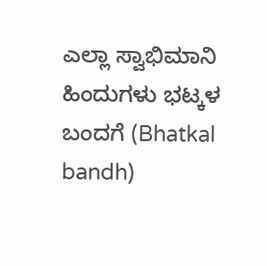ಎಲ್ಲಾ ಸ್ವಾಭಿಮಾನಿ ಹಿಂದುಗಳು ಭಟ್ಕಳ ಬಂದಗೆ (Bhatkal bandh)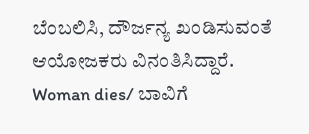ಬೆಂಬಲಿಸಿ, ದೌರ್ಜನ್ಯ ಖಂಡಿಸುವಂತೆ ಆಯೋಜಕರು ವಿನಂತಿಸಿದ್ದಾರೆ.
Woman dies/ ಬಾವಿಗೆ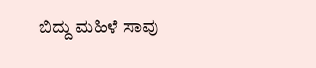ಬಿದ್ದು ಮಹಿಳೆ ಸಾವು